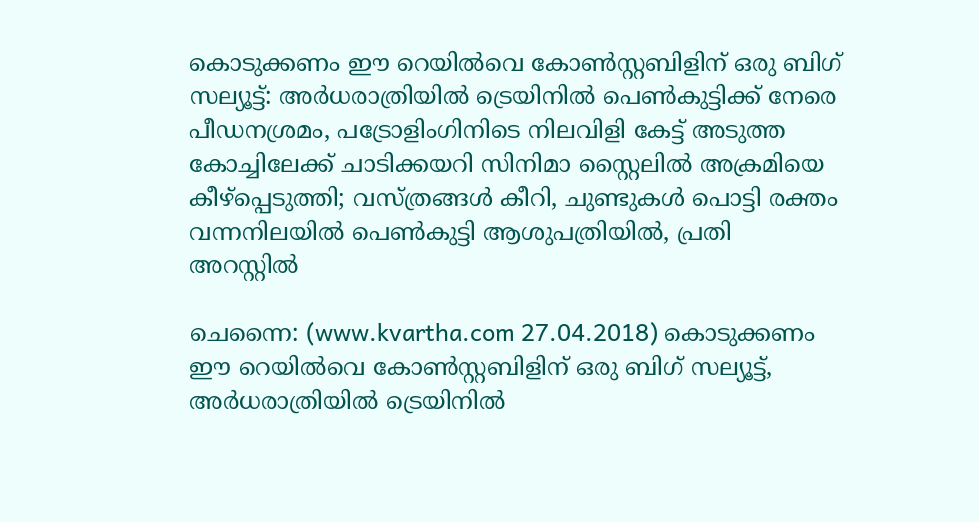കൊടുക്കണം ഈ റെയില്‍വെ കോണ്‍സ്റ്റബിളിന് ഒരു ബിഗ് സല്യൂട്ട്: അര്‍ധരാത്രിയില്‍ ട്രെയിനില്‍ പെണ്‍കുട്ടിക്ക് നേരെ പീഡനശ്രമം, പട്രോളിംഗിനിടെ നിലവിളി കേട്ട് അടുത്ത കോച്ചിലേക്ക് ചാടിക്കയറി സിനിമാ സ്റ്റൈലില്‍ അക്രമിയെ കീഴ്‌പ്പെടുത്തി; വസ്ത്രങ്ങള്‍ കീറി, ചുണ്ടുകള്‍ പൊട്ടി രക്തം വന്നനിലയില്‍ പെണ്‍കുട്ടി ആശുപത്രിയില്‍, പ്രതി അറസ്റ്റില്‍

ചെന്നൈ: (www.kvartha.com 27.04.2018) കൊടുക്കണം ഈ റെയില്‍വെ കോണ്‍സ്റ്റബിളിന് ഒരു ബിഗ് സല്യൂട്ട്, അര്‍ധരാത്രിയില്‍ ട്രെയിനില്‍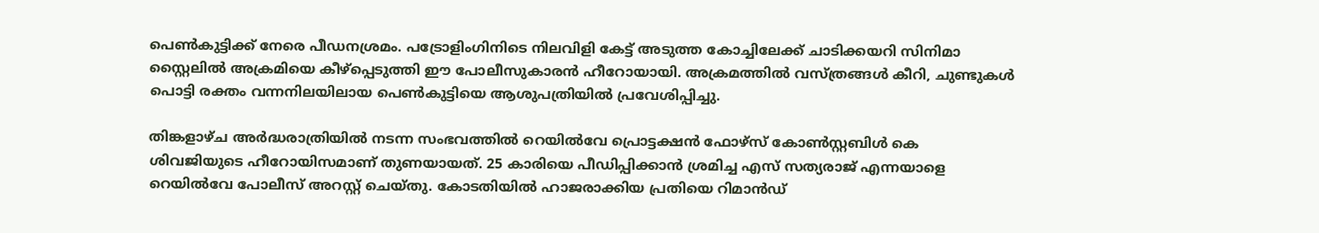പെണ്‍കുട്ടിക്ക് നേരെ പീഡനശ്രമം. പട്രോളിംഗിനിടെ നിലവിളി കേട്ട് അടുത്ത കോച്ചിലേക്ക് ചാടിക്കയറി സിനിമാ സ്റ്റൈലില്‍ അക്രമിയെ കീഴ്‌പ്പെടുത്തി ഈ പോലീസുകാരന്‍ ഹീറോയായി. അക്രമത്തില്‍ വസ്ത്രങ്ങള്‍ കീറി, ചുണ്ടുകള്‍ പൊട്ടി രക്തം വന്നനിലയിലായ പെണ്‍കുട്ടിയെ ആശുപത്രിയില്‍ പ്രവേശിപ്പിച്ചു.

തിങ്കളാഴ്ച അര്‍ദ്ധരാത്രിയില്‍ നടന്ന സംഭവത്തില്‍ റെയില്‍വേ പ്രൊട്ടക്ഷന്‍ ഫോഴ്‌സ് കോണ്‍സ്റ്റബിള്‍ കെ ശിവജിയുടെ ഹീറോയിസമാണ് തുണയായത്. 25 കാരിയെ പീഡിപ്പിക്കാന്‍ ശ്രമിച്ച എസ് സത്യരാജ് എന്നയാളെ റെയില്‍വേ പോലീസ് അറസ്റ്റ് ചെയ്തു. കോടതിയില്‍ ഹാജരാക്കിയ പ്രതിയെ റിമാന്‍ഡ്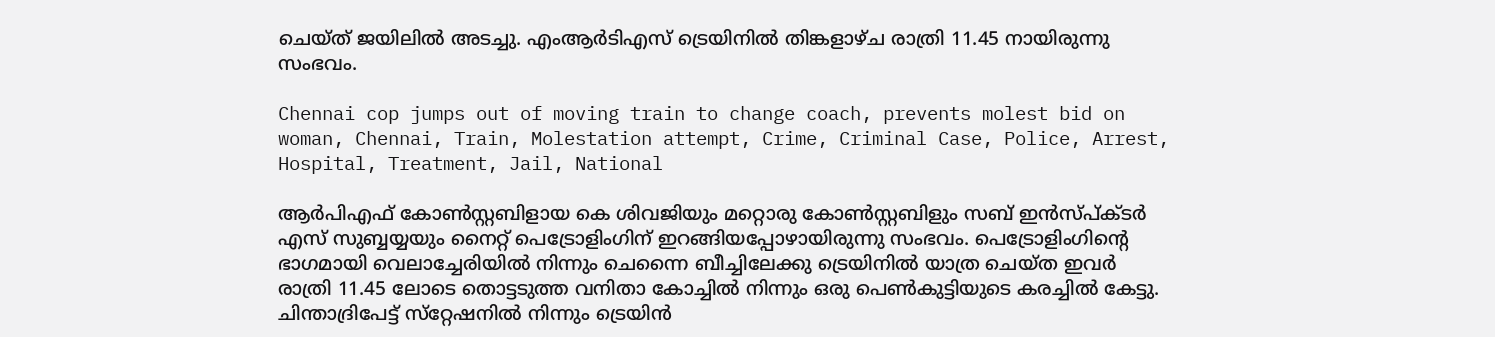ചെയ്ത് ജയിലില്‍ അടച്ചു. എംആര്‍ടിഎസ് ട്രെയിനില്‍ തിങ്കളാഴ്ച രാത്രി 11.45 നായിരുന്നു സംഭവം.

Chennai cop jumps out of moving train to change coach, prevents molest bid on woman, Chennai, Train, Molestation attempt, Crime, Criminal Case, Police, Arrest, Hospital, Treatment, Jail, National

ആര്‍പിഎഫ് കോണ്‍സ്റ്റബിളായ കെ ശിവജിയും മറ്റൊരു കോണ്‍സ്റ്റബിളും സബ് ഇന്‍സ്പ്ക്ടര്‍ എസ് സുബ്ബയ്യയും നൈറ്റ് പെട്രോളിംഗിന് ഇറങ്ങിയപ്പോഴായിരുന്നു സംഭവം. പെട്രോളിംഗിന്റെ ഭാഗമായി വെലാച്ചേരിയില്‍ നിന്നും ചെന്നൈ ബീച്ചിലേക്കു ട്രെയിനില്‍ യാത്ര ചെയ്ത ഇവര്‍ രാത്രി 11.45 ലോടെ തൊട്ടടുത്ത വനിതാ കോച്ചില്‍ നിന്നും ഒരു പെണ്‍കുട്ടിയുടെ കരച്ചില്‍ കേട്ടു. ചിന്താദ്രിപേട്ട് സ്‌റ്റേഷനില്‍ നിന്നും ട്രെയിന്‍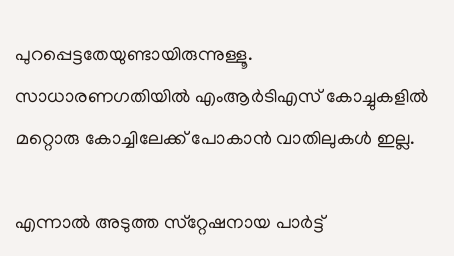പുറപ്പെട്ടതേയുണ്ടായിരുന്നുള്ളൂ. സാധാരണഗതിയില്‍ എംആര്‍ടിഎസ് കോച്ചുകളില്‍ മറ്റൊരു കോച്ചിലേക്ക് പോകാന്‍ വാതിലുകള്‍ ഇല്ല.

എന്നാല്‍ അടുത്ത സ്‌റ്റേഷനായ പാര്‍ട്ട്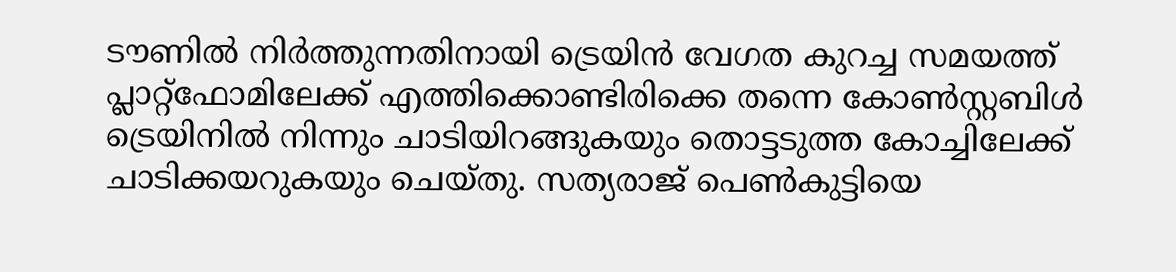ടൗണില്‍ നിര്‍ത്തുന്നതിനായി ട്രെയിന്‍ വേഗത കുറച്ച സമയത്ത് പ്ലാറ്റ്‌ഫോമിലേക്ക് എത്തിക്കൊണ്ടിരിക്കെ തന്നെ കോണ്‍സ്റ്റബിള്‍ ട്രെയിനില്‍ നിന്നും ചാടിയിറങ്ങുകയും തൊട്ടടുത്ത കോച്ചിലേക്ക് ചാടിക്കയറുകയും ചെയ്തു. സത്യരാജ് പെണ്‍കുട്ടിയെ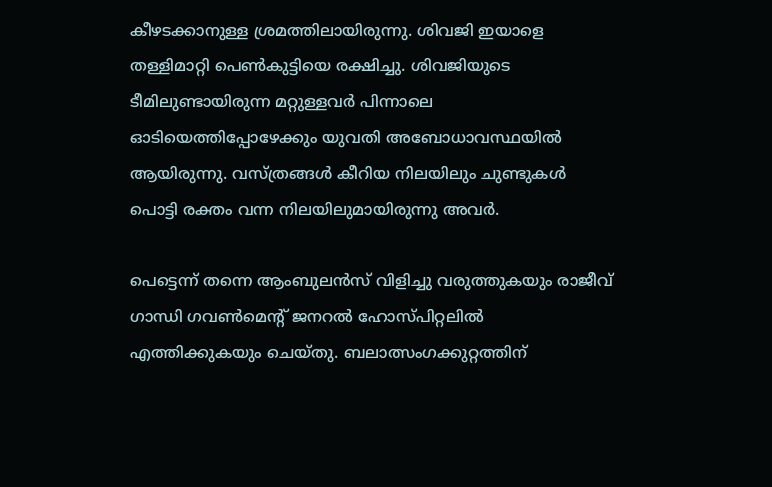കീഴടക്കാനുള്ള ശ്രമത്തിലായിരുന്നു. ശിവജി ഇയാളെ തള്ളിമാറ്റി പെണ്‍കുട്ടിയെ രക്ഷിച്ചു. ശിവജിയുടെ ടീമിലുണ്ടായിരുന്ന മറ്റുള്ളവര്‍ പിന്നാലെ ഓടിയെത്തിപ്പോഴേക്കും യുവതി അബോധാവസ്ഥയില്‍ ആയിരുന്നു. വസ്ത്രങ്ങള്‍ കീറിയ നിലയിലും ചുണ്ടുകള്‍ പൊട്ടി രക്തം വന്ന നിലയിലുമായിരുന്നു അവര്‍.

പെട്ടെന്ന് തന്നെ ആംബുലന്‍സ് വിളിച്ചു വരുത്തുകയും രാജീവ് ഗാന്ധി ഗവണ്‍മെന്റ് ജനറല്‍ ഹോസ്പിറ്റലില്‍ എത്തിക്കുകയും ചെയ്തു. ബലാത്സംഗക്കുറ്റത്തിന്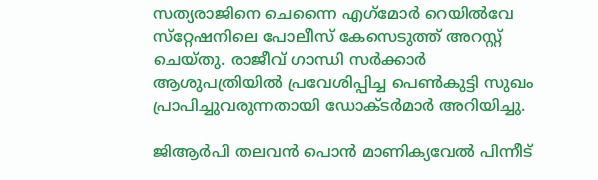സത്യരാജിനെ ചെന്നൈ എഗ്‌മോര്‍ റെയില്‍വേ സ്‌റ്റേഷനിലെ പോലീസ് കേസെടുത്ത് അറസ്റ്റ് ചെയ്തു. രാജീവ് ഗാന്ധി സര്‍ക്കാര്‍ ആശുപത്രിയില്‍ പ്രവേശിപ്പിച്ച പെണ്‍കുട്ടി സുഖം പ്രാപിച്ചുവരുന്നതായി ഡോക്ടര്‍മാര്‍ അറിയിച്ചു.

ജിആര്‍പി തലവന്‍ പൊന്‍ മാണിക്യവേല്‍ പിന്നീട്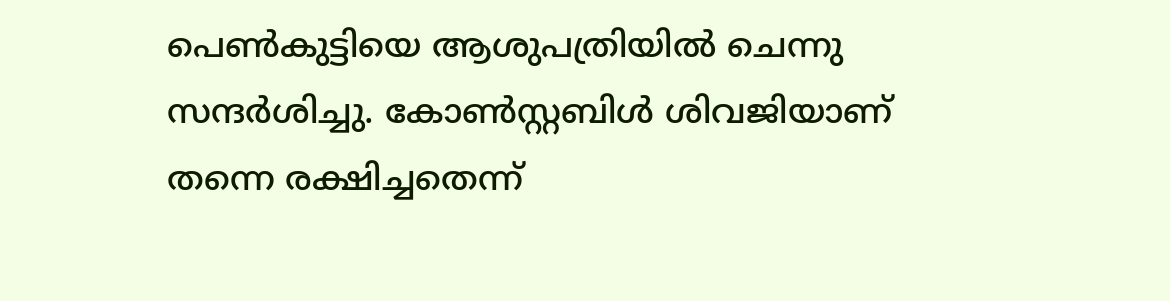പെണ്‍കുട്ടിയെ ആശുപത്രിയില്‍ ചെന്നു സന്ദര്‍ശിച്ചു. കോണ്‍സ്റ്റബിള്‍ ശിവജിയാണ് തന്നെ രക്ഷിച്ചതെന്ന്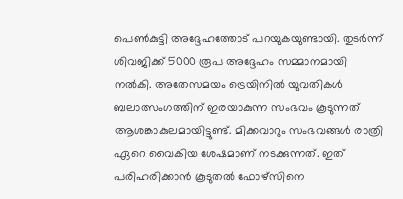പെണ്‍കുട്ടി അദ്ദേഹത്തോട് പറയുകയുണ്ടായി. തുടര്‍ന്ന് ശിവജിക്ക് 5000 രൂപ അദ്ദേഹം സമ്മാനമായി നല്‍കി. അതേസമയം ട്രെയിനില്‍ യുവതികള്‍ ബലാത്സംഗത്തിന് ഇരയാകുന്ന സംഭവം കൂടുന്നത് ആശങ്കാകുലമായിട്ടുണ്ട്. മിക്കവാറും സംഭവങ്ങള്‍ രാത്രി ഏറെ വൈകിയ ശേഷമാണ് നടക്കുന്നത്. ഇത് പരിഹരിക്കാന്‍ കൂടുതല്‍ ഫോഴ്‌സിനെ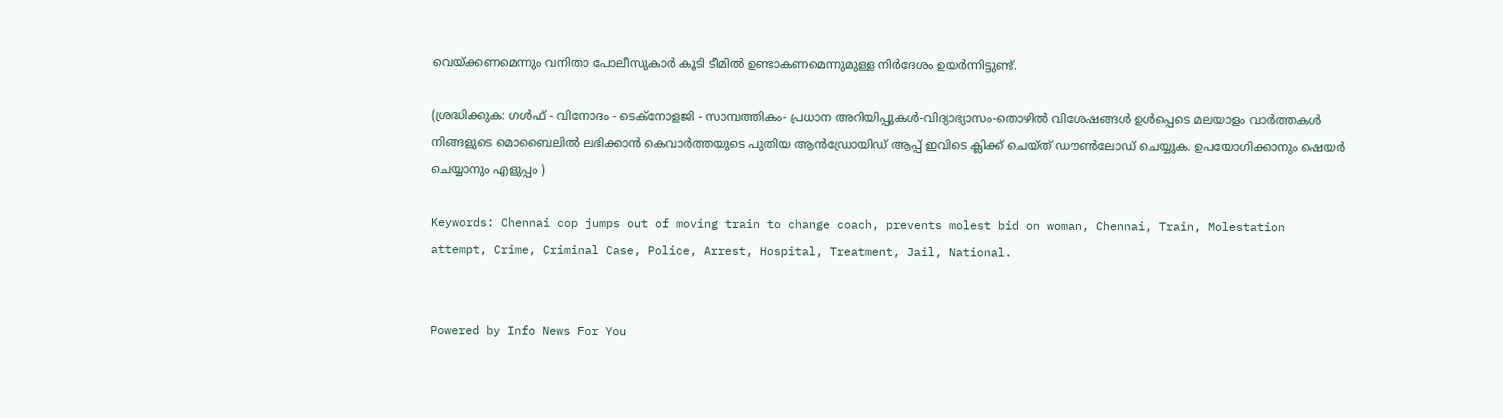വെയ്ക്കണമെന്നും വനിതാ പോലീസുകാര്‍ കൂടി ടീമില്‍ ഉണ്ടാകണമെന്നുമുള്ള നിര്‍ദേശം ഉയര്‍ന്നിട്ടുണ്ട്.

(ശ്രദ്ധിക്കുക: ഗൾഫ് - വിനോദം - ടെക്നോളജി - സാമ്പത്തികം- പ്രധാന അറിയിപ്പുകൾ-വിദ്യാഭ്യാസം-തൊഴിൽ വിശേഷങ്ങൾ ഉൾപ്പെടെ മലയാളം വാർത്തകൾ നിങ്ങളുടെ മൊബൈലിൽ ലഭിക്കാൻ കെവാർത്തയുടെ പുതിയ ആൻഡ്രോയിഡ് ആപ്പ് ഇവിടെ ക്ലിക്ക് ചെയ്ത് ഡൗൺലോഡ് ചെയ്യുക. ഉപയോഗിക്കാനും ഷെയർ ചെയ്യാനും എളുപ്പം )

Keywords: Chennai cop jumps out of moving train to change coach, prevents molest bid on woman, Chennai, Train, Molestation attempt, Crime, Criminal Case, Police, Arrest, Hospital, Treatment, Jail, National.


Powered by Info News For You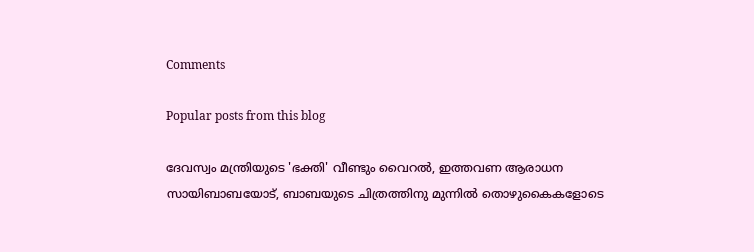Comments

Popular posts from this blog

ദേവസ്വം മന്ത്രിയുടെ 'ഭക്തി' വീണ്ടും വൈറല്‍, ഇത്തവണ ആരാധന സായിബാബയോട്, ബാബയുടെ ചിത്രത്തിനു മുന്നില്‍ തൊഴുകൈകളോടെ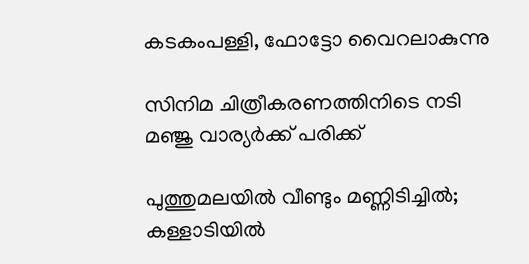കടകംപള്ളി, ഫോട്ടോ വൈറലാകുന്നു

സിനിമ ചിത്രീകരണത്തിനിടെ നടി മഞ്ജു വാര്യര്‍ക്ക് പരിക്ക്

പുത്തുമലയില്‍ വീണ്ടും മണ്ണിടിച്ചില്‍; കള്ളാടിയില്‍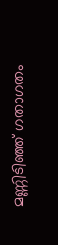മണ്ണിടിഞ്ഞ് ഗതാഗതം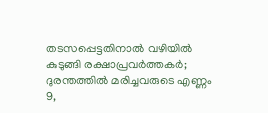തടസപ്പെട്ടതിനാല്‍ വഴിയില്‍ കുടുങ്ങി രക്ഷാപ്രവര്‍ത്തകര്‍; ദുരന്തത്തില്‍ മരിച്ചവരുടെ എണ്ണം 9,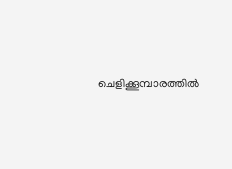ചെളിക്കൂമ്പാരത്തില്‍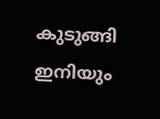കുടുങ്ങി ഇനിയും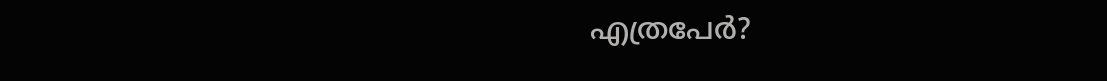എത്രപേര്‍?